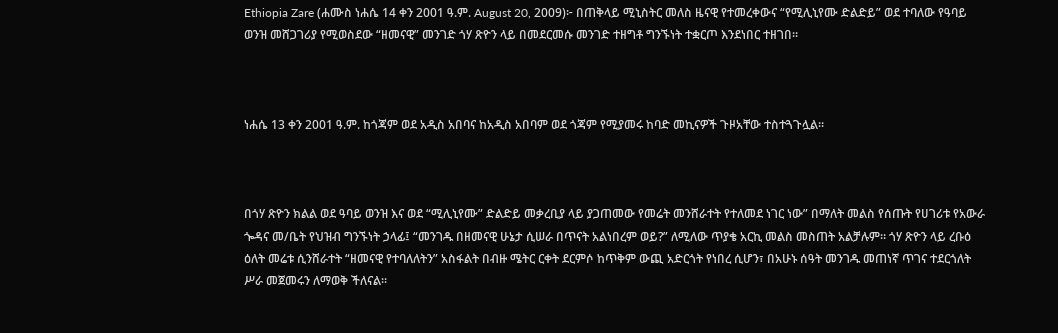Ethiopia Zare (ሐሙስ ነሐሴ 14 ቀን 2001 ዓ.ም. August 20, 2009)፦ በጠቅላይ ሚኒስትር መለስ ዜናዊ የተመረቀውና “የሚሊኒየሙ ድልድይ” ወደ ተባለው የዓባይ ወንዝ መሸጋገሪያ የሚወስደው “ዘመናዊ” መንገድ ጎሃ ጽዮን ላይ በመደርመሱ መንገድ ተዘግቶ ግንኙነት ተቋርጦ እንደነበር ተዘገበ።



ነሐሴ 13 ቀን 2001 ዓ.ም. ከጎጃም ወደ አዲስ አበባና ከአዲስ አበባም ወደ ጎጃም የሚያመሩ ከባድ መኪናዎች ጉዞአቸው ተስተጓጉሏል።



በጎሃ ጽዮን ክልል ወደ ዓባይ ወንዝ እና ወደ “ሚሊኒየሙ” ድልድይ መቃረቢያ ላይ ያጋጠመው የመሬት መንሸራተት የተለመደ ነገር ነው” በማለት መልስ የሰጡት የሀገሪቱ የአውራ ጐዳና መ/ቤት የህዝብ ግንኙነት ኃላፊ፤ “መንገዱ በዘመናዊ ሁኔታ ሲሠራ በጥናት አልነበረም ወይ?” ለሚለው ጥያቄ አርኪ መልስ መስጠት አልቻሉም። ጎሃ ጽዮን ላይ ረቡዕ ዕለት መሬቱ ሲንሸራተት “ዘመናዊ የተባለለትን” አስፋልት በብዙ ሜትር ርቀት ደርምሶ ከጥቅም ውጪ አድርጎት የነበረ ሲሆን፣ በአሁኑ ሰዓት መንገዱ መጠነኛ ጥገና ተደርጎለት ሥራ መጀመሩን ለማወቅ ችለናል።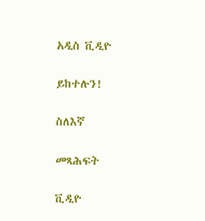አዲስ ቪዲዮ

ይከተሉን!

ስለእኛ

መጻሕፍት

ቪዲዮ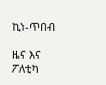ኪነ-ጥበብ

ዜና እና ፖለቲካ